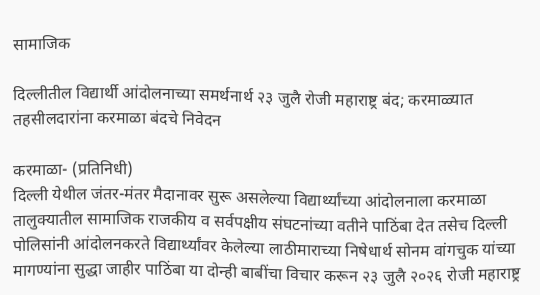सामाजिक

दिल्लीतील विद्यार्थी आंदोलनाच्या समर्थनार्थ २३ जुलै रोजी महाराष्ट्र बंद; करमाळ्यात तहसीलदारांना करमाळा बंदचे निवेदन

करमाळा- (प्रतिनिधी)
दिल्ली येथील जंतर-मंतर मैदानावर सुरू असलेल्या विद्यार्थ्यांच्या आंदोलनाला करमाळा तालुक्यातील सामाजिक राजकीय व सर्वपक्षीय संघटनांच्या वतीने पाठिंबा देत तसेच दिल्ली पोलिसांनी आंदोलनकरते विद्यार्थ्यांवर केलेल्या लाठीमाराच्या निषेधार्थ सोनम वांगचुक यांच्या मागण्यांना सुद्धा जाहीर पाठिंबा या दोन्ही बाबींचा विचार करून २३ जुलै २०२६ रोजी महाराष्ट्र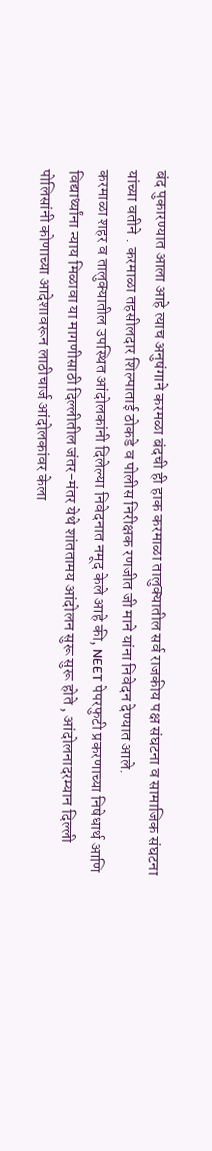बंद पुकारण्यात आला आहे त्याच अनुषंगाने करमळा बंदची ही हाक करमाळा तालुक्यातील सर्व राजकीय पक्ष संघटना व सामाजिक संघटना यांच्या वतीने . करमाळा तहसीलदार शिल्पाताई ठोकडे व पोलीस निरीक्षक रणजीत जी माने यांना निवेदन देण्यात आले.
करमाळा शहर व तालुक्यातील उपस्थित आंदोलकांनी दिलेल्या निवेदनात नमूद केले आहे की, NEET पेपरफुटी प्रकरणाच्या निषेधार्थ आणि विद्यार्थ्यांना न्याय मिळावा या मागणीसाठी दिल्लीतील जंतर-मंतर येथे शांततामय आंदोलन सुरू सुरू होते , आंदोलनादरम्यान दिल्ली पोलिसांनी कोणाच्या आदेशावरून लाठीचार्ज आंदोलकांवर केला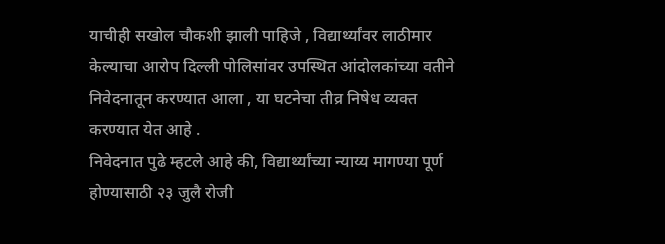याचीही सखोल चौकशी झाली पाहिजे , विद्यार्थ्यांवर लाठीमार केल्याचा आरोप दिल्ली पोलिसांवर उपस्थित आंदोलकांच्या वतीने निवेदनातून करण्यात आला , या घटनेचा तीव्र निषेध व्यक्त करण्यात येत आहे .
निवेदनात पुढे म्हटले आहे की, विद्यार्थ्यांच्या न्याय्य मागण्या पूर्ण होण्यासाठी २३ जुलै रोजी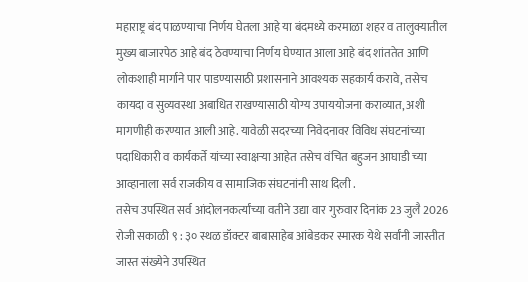महाराष्ट्र बंद पाळण्याचा निर्णय घेतला आहे या बंदमध्ये करमाळा शहर व तालुक्यातील मुख्य बाजारपेठ आहे बंद ठेवण्याचा निर्णय घेण्यात आला आहे बंद शांततेत आणि लोकशाही मार्गाने पार पाडण्यासाठी प्रशासनाने आवश्यक सहकार्य करावे, तसेच कायदा व सुव्यवस्था अबाधित राखण्यासाठी योग्य उपाययोजना कराव्यात, अशी मागणीही करण्यात आली आहे. यावेळी सदरच्या निवेदनावर विविध संघटनांच्या पदाधिकारी व कार्यकर्ते यांच्या स्वाक्षऱ्या आहेत तसेच वंचित बहुजन आघाडी च्या आव्हानाला सर्व राजकीय व सामाजिक संघटनांनी साथ दिली .
तसेच उपस्थित सर्व आंदोलनकर्त्यांच्या वतीने उद्या वार गुरुवार दिनांक 23 जुलै 2026 रोजी सकाळी ९ : ३० स्थळ डॉक्टर बाबासाहेब आंबेडकर स्मारक येथे सर्वांनी जास्तीत जास्त संख्येने उपस्थित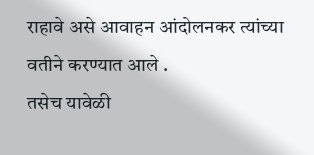राहावे असे आवाहन आंदोलनकर त्यांच्या वतीने करण्यात आले .
तसेच यावेळी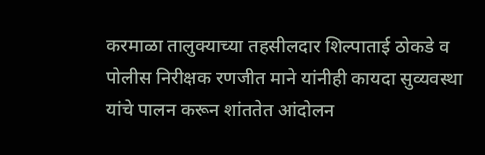करमाळा तालुक्याच्या तहसीलदार शिल्पाताई ठोकडे व पोलीस निरीक्षक रणजीत माने यांनीही कायदा सुव्यवस्था यांचे पालन करून शांततेत आंदोलन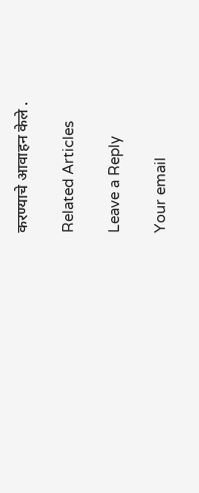करण्याचे आवाहन केले .

Related Articles

Leave a Reply

Your email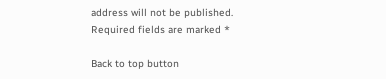address will not be published. Required fields are marked *

Back to top button